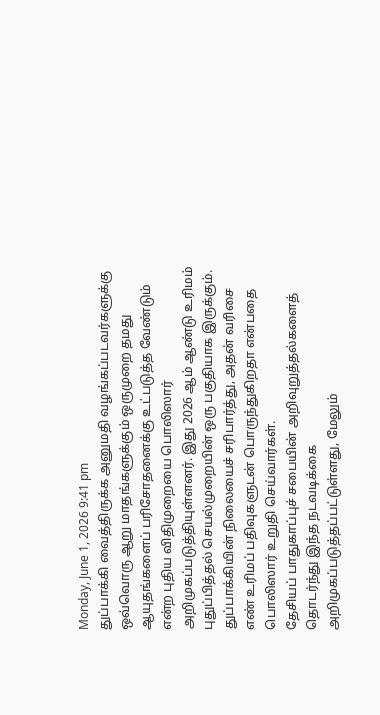Monday, June 1, 2026 9:41 pm
துப்பாக்கி வைத்திருக்க அனுமதி வழங்கப்படவர்களுக்கு ஒவ்வொரு ஆறு மாதங்களுக்கும் ஒருமுறை தமது ஆயுதங்களைப் பரிசோதனைக்கு உட்படுத்த வேண்டும் என்ற புதிய விதிமுறையை பொலிஸார் அறிமுகப்படுத்தியுள்ளனர். இது 2026 ஆம் ஆண்டு உரிமம் புதுப்பித்தல் செயல்முறையின் ஒரு பகுதியாக இருக்கும்.
துப்பாக்கியின் நிலையைச் சரிபார்த்து, அதன் வரிசை எண் உரிமப் பதிவுகளுடன் பொருந்துகிறதா என்பதை பொலிஸார் உறுதி செய்வார்கள்.
தேசியப் பாதுகாப்புச் சபையின் அறிவுறுத்தல்களைத் தொடர்ந்து இந்த நடவடிக்கை அறிமுகப்படுத்தப்பட்டுள்ளது, மேலும்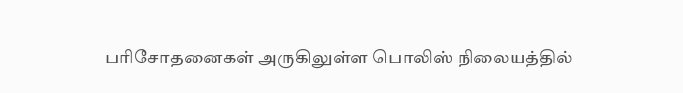பரிசோதனைகள் அருகிலுள்ள பொலிஸ் நிலையத்தில்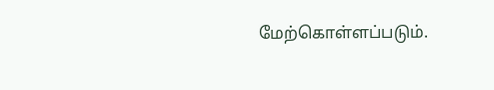மேற்கொள்ளப்படும்.